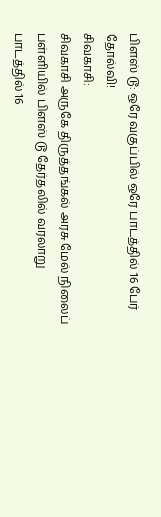பிளஸ் டூ: ஒரே வகுப்பில் ஒரே பாடத்தில் 16 பேர் தோல்வி!
சிவகாசி:
சிவகாசி அருகே திருத்தங்கல் அரசு மேல் நிலைப் பள்ளியில் பிளஸ் டூ தேர்தலில் வரலாறு பாடத்தில் 16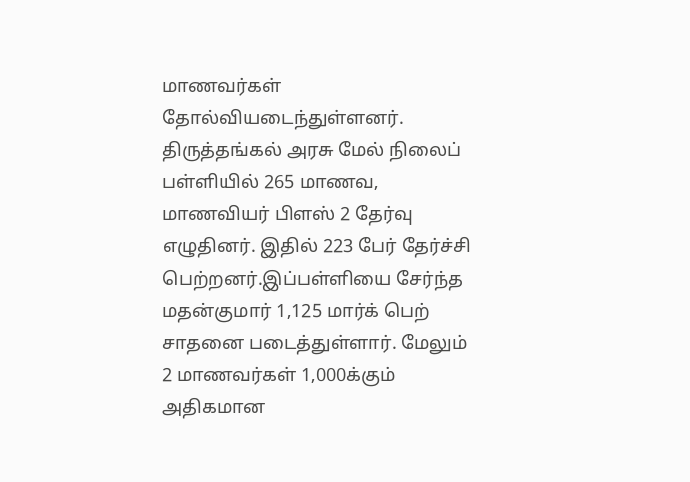மாணவர்கள் தோல்வியடைந்துள்ளனர்.
திருத்தங்கல் அரசு மேல் நிலைப் பள்ளியில் 265 மாணவ, மாணவியர் பிளஸ் 2 தேர்வு எழுதினர். இதில் 223 பேர் தேர்ச்சி பெற்றனர்.இப்பள்ளியை சேர்ந்த மதன்குமார் 1,125 மார்க் பெற் சாதனை படைத்துள்ளார். மேலும் 2 மாணவர்கள் 1,000க்கும் அதிகமான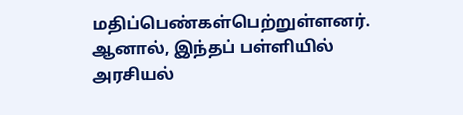மதிப்பெண்கள்பெற்றுள்ளனர்.
ஆனால், இந்தப் பள்ளியில் அரசியல்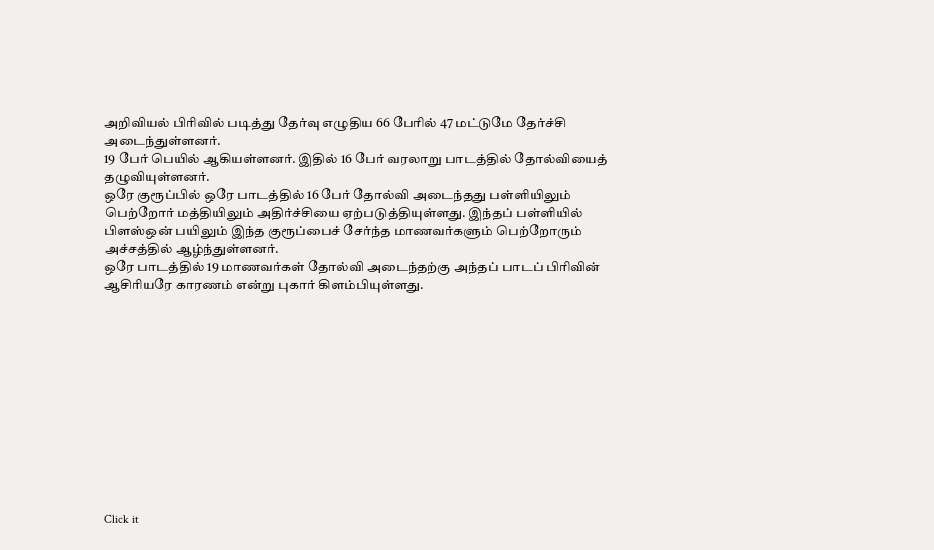அறிவியல் பிரிவில் படித்து தேர்வு எழுதிய 66 பேரில் 47 மட்டுமே தேர்ச்சி அடைந்துள்ளனர்.
19 பேர் பெயில் ஆகியள்ளனர். இதில் 16 பேர் வரலாறு பாடத்தில் தோல்வியைத் தழுவியுள்ளனர்.
ஒரே குரூப்பில் ஒரே பாடத்தில் 16 பேர் தோல்வி அடைந்தது பள்ளியிலும் பெற்றோர் மத்தியிலும் அதிர்ச்சியை ஏற்படுத்தியுள்ளது. இந்தப் பள்ளியில் பிளஸ்ஒன் பயிலும் இந்த குரூப்பைச் சேர்ந்த மாணவர்களும் பெற்றோரும் அச்சத்தில் ஆழ்ந்துள்ளனர்.
ஒரே பாடத்தில் 19 மாணவர்கள் தோல்வி அடைந்தற்கு அந்தப் பாடப் பிரிவின் ஆசிரியரே காரணம் என்று புகார் கிளம்பியுள்ளது.












Click it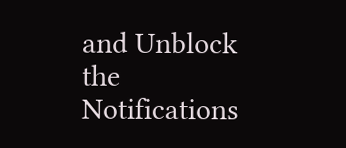and Unblock the Notifications